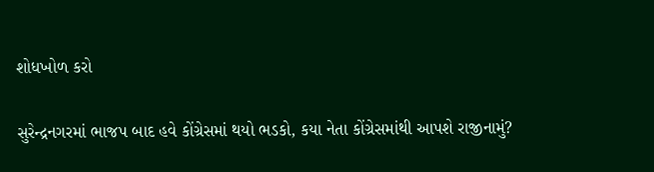શોધખોળ કરો

સુરેન્દ્રનગરમાં ભાજપ બાદ હવે કોંગ્રેસમાં થયો ભડકો, કયા નેતા કોંગ્રેસમાંથી આપશે રાજીનામું?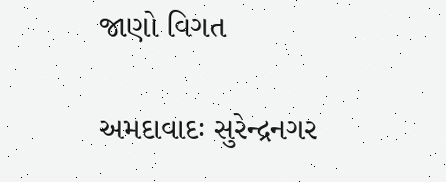જાણો વિગત

અમદાવાદઃ સુરેન્દ્રનગર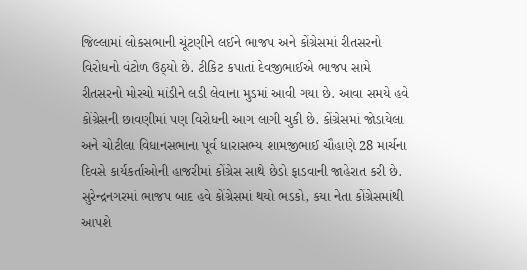જિલ્લામાં લોકસભાની ચૂંટણીને લઈને ભાજપ અને કોંગ્રેસમાં રીતસરનો વિરોધનો વંટોળ ઉઠ્યો છે. ટીકિટ કપાતાં દેવજીભાઈએ ભાજપ સામે રીતસરનો મોરચો માંડીને લડી લેવાના મુડમાં આવી ગયા છે. આવા સમયે હવે કોંગ્રેસની છાવણીમાં પણ વિરોધની આગ લાગી ચુકી છે. કોંગ્રેસમાં જોડાયેલા અને ચોટીલા વિધાનસભાના પૂર્વ ધારાસભ્ય શામજીભાઈ ચૌહાણે 28 માર્ચના દિવસે કાર્યકર્તાઓની હાજરીમાં કોંગ્રેસ સાથે છેડો ફાડવાની જાહેરાત કરી છે. સુરેન્દ્રનગરમાં ભાજપ બાદ હવે કોંગ્રેસમાં થયો ભડકો, કયા નેતા કોંગ્રેસમાંથી આપશે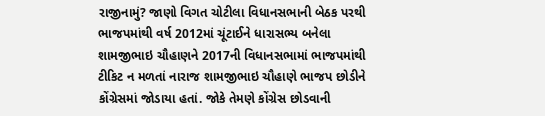રાજીનામું? જાણો વિગત ચોટીલા વિધાનસભાની બેઠક પરથી ભાજપમાંથી વર્ષ 2012માં ચૂંટાઈને ધારાસભ્ય બનેલા શામજીભાઇ ચૌહાણને 2017ની વિધાનસભામાં ભાજપમાંથી ટીકિટ ન મળતાં નારાજ શામજીભાઇ ચૌહાણે ભાજપ છોડીને કોંગ્રેસમાં જોડાયા હતાં. જોકે તેમણે કોંગ્રેસ છોડવાની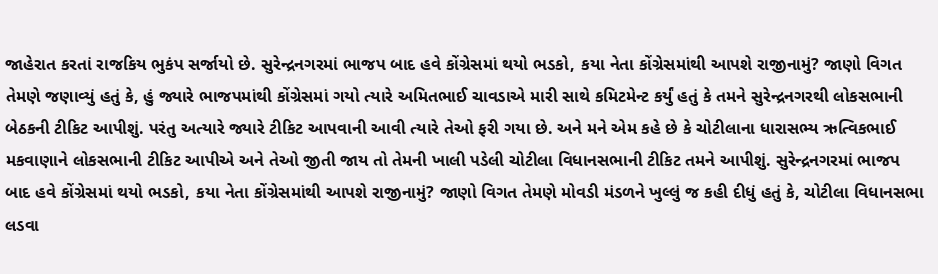જાહેરાત કરતાં રાજકિય ભુકંપ સર્જાયો છે. સુરેન્દ્રનગરમાં ભાજપ બાદ હવે કોંગ્રેસમાં થયો ભડકો, કયા નેતા કોંગ્રેસમાંથી આપશે રાજીનામું? જાણો વિગત તેમણે જણાવ્યું હતું કે, હું જ્યારે ભાજપમાંથી કોંગ્રેસમાં ગયો ત્યારે અમિતભાઈ ચાવડાએ મારી સાથે કમિટમેન્ટ કર્યું હતું કે તમને સુરેન્દ્રનગરથી લોકસભાની બેઠકની ટીકિટ આપીશું. પરંતુ અત્યારે જ્યારે ટીકિટ આપવાની આવી ત્યારે તેઓ ફરી ગયા છે. અને મને એમ કહે છે કે ચોટીલાના ધારાસભ્ય ઋત્વિકભાઈ મકવાણાને લોકસભાની ટીકિટ આપીએ અને તેઓ જીતી જાય તો તેમની ખાલી પડેલી ચોટીલા વિધાનસભાની ટીકિટ તમને આપીશું. સુરેન્દ્રનગરમાં ભાજપ બાદ હવે કોંગ્રેસમાં થયો ભડકો, કયા નેતા કોંગ્રેસમાંથી આપશે રાજીનામું? જાણો વિગત તેમણે મોવડી મંડળને ખુલ્લું જ કહી દીધું હતું કે, ચોટીલા વિધાનસભા લડવા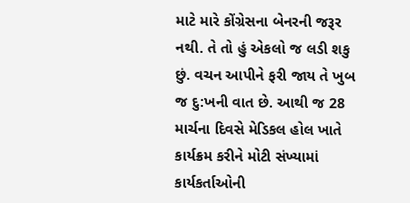માટે મારે કોંગ્રેસના બેનરની જરૂર નથી. તે તો હું એકલો જ લડી શકુ છું. વચન આપીને ફરી જાય તે ખુબ જ દુ:ખની વાત છે. આથી જ 28 માર્ચના દિવસે મેડિકલ હોલ ખાતે કાર્યક્રમ કરીને મોટી સંખ્યામાં કાર્યકર્તાઓની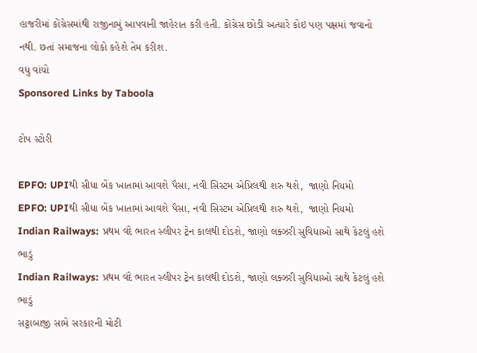હાજરીમાં કોંગ્રેસમાંથી રાજીનામું આપવાની જાહેરાત કરી હતી. કોંગ્રેસ છોડી અત્યારે કોઇ પણ પક્ષમાં જવાનો નથી. છતાં સમાજના લોકો કહેશે તેમ કરીશ.
વધુ વાંચો
Sponsored Links by Taboola

ટોપ સ્ટોરી

EPFO: UPIથી સીધા બેંક ખાતામાં આવશે પૈસા, નવી સિસ્ટમ એપ્રિલથી શરુ થશે,  જાણો નિયમો
EPFO: UPIથી સીધા બેંક ખાતામાં આવશે પૈસા, નવી સિસ્ટમ એપ્રિલથી શરુ થશે,  જાણો નિયમો
Indian Railways: પ્રથમ વંદે ભારત સ્લીપર ટ્રેન કાલથી દોડશે, જાણો લક્ઝરી સુવિધાઓ સાથે કેટલું હશે ભાડું
Indian Railways: પ્રથમ વંદે ભારત સ્લીપર ટ્રેન કાલથી દોડશે, જાણો લક્ઝરી સુવિધાઓ સાથે કેટલું હશે ભાડું
સટ્ટાબાજી સામે સરકારની મોટી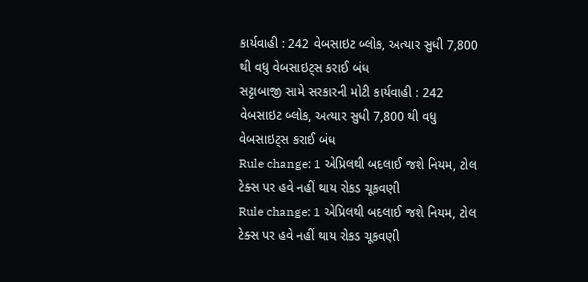કાર્યવાહી : 242 વેબસાઇટ બ્લોક, અત્યાર સુધી 7,800 થી વધુ વેબસાઇટ્સ કરાઈ બંધ
સટ્ટાબાજી સામે સરકારની મોટી કાર્યવાહી : 242 વેબસાઇટ બ્લોક, અત્યાર સુધી 7,800 થી વધુ વેબસાઇટ્સ કરાઈ બંધ
Rule change: 1 એપ્રિલથી બદલાઈ જશે નિયમ, ટોલ ટેક્સ પર હવે નહીં થાય રોકડ ચૂકવણી
Rule change: 1 એપ્રિલથી બદલાઈ જશે નિયમ, ટોલ ટેક્સ પર હવે નહીં થાય રોકડ ચૂકવણી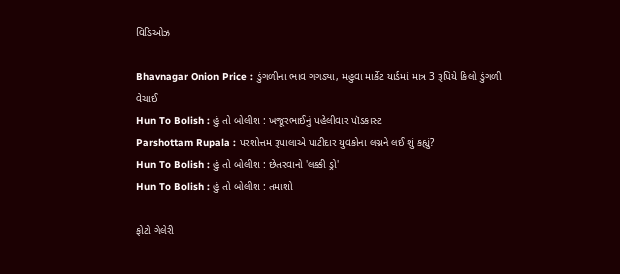વિડિઓઝ

Bhavnagar Onion Price : ડુંગળીના ભાવ ગગડ્યા, મહુવા માર્કેટ યાર્ડમાં માત્ર 3 રૂપિયે કિલો ડુંગળી વેચાઈ
Hun To Bolish : હું તો બોલીશ : ખજૂરભાઈનું પહેલીવાર પૉડકાસ્ટ
Parshottam Rupala : પરશોત્તમ રૂપાલાએ પાટીદાર યુવકોના લગ્નને લઈ શું કહ્યું?
Hun To Bolish : હું તો બોલીશ : છેતરવાનો 'લક્કી ડ્રો'
Hun To Bolish : હું તો બોલીશ : તમાશો

ફોટો ગેલેરી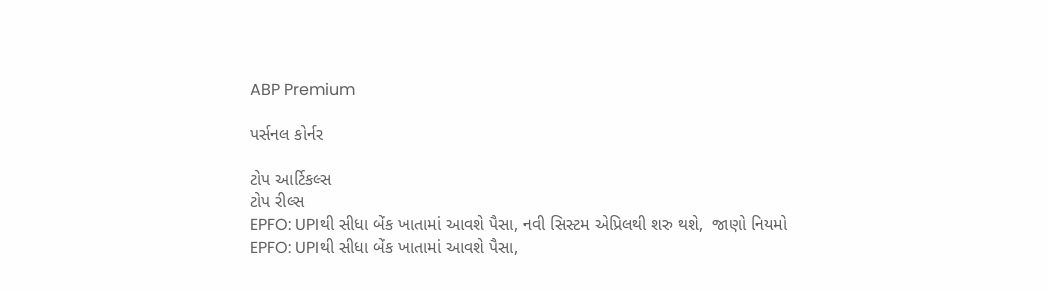ABP Premium

પર્સનલ કોર્નર

ટોપ આર્ટિકલ્સ
ટોપ રીલ્સ
EPFO: UPIથી સીધા બેંક ખાતામાં આવશે પૈસા, નવી સિસ્ટમ એપ્રિલથી શરુ થશે,  જાણો નિયમો
EPFO: UPIથી સીધા બેંક ખાતામાં આવશે પૈસા,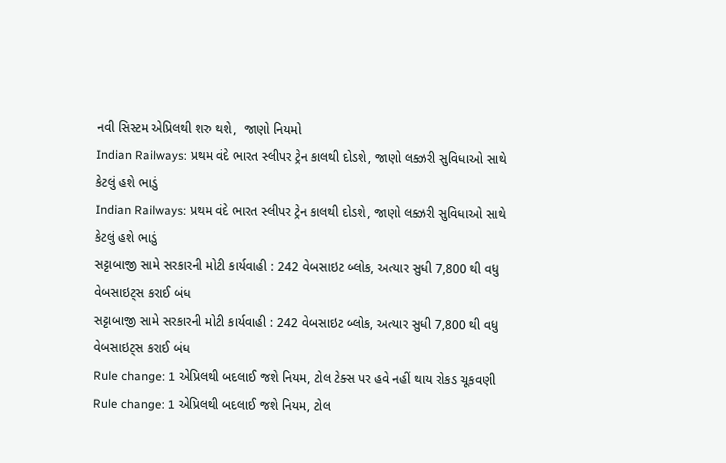નવી સિસ્ટમ એપ્રિલથી શરુ થશે,  જાણો નિયમો
Indian Railways: પ્રથમ વંદે ભારત સ્લીપર ટ્રેન કાલથી દોડશે, જાણો લક્ઝરી સુવિધાઓ સાથે કેટલું હશે ભાડું
Indian Railways: પ્રથમ વંદે ભારત સ્લીપર ટ્રેન કાલથી દોડશે, જાણો લક્ઝરી સુવિધાઓ સાથે કેટલું હશે ભાડું
સટ્ટાબાજી સામે સરકારની મોટી કાર્યવાહી : 242 વેબસાઇટ બ્લોક, અત્યાર સુધી 7,800 થી વધુ વેબસાઇટ્સ કરાઈ બંધ
સટ્ટાબાજી સામે સરકારની મોટી કાર્યવાહી : 242 વેબસાઇટ બ્લોક, અત્યાર સુધી 7,800 થી વધુ વેબસાઇટ્સ કરાઈ બંધ
Rule change: 1 એપ્રિલથી બદલાઈ જશે નિયમ, ટોલ ટેક્સ પર હવે નહીં થાય રોકડ ચૂકવણી
Rule change: 1 એપ્રિલથી બદલાઈ જશે નિયમ, ટોલ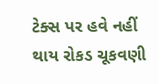ટેક્સ પર હવે નહીં થાય રોકડ ચૂકવણી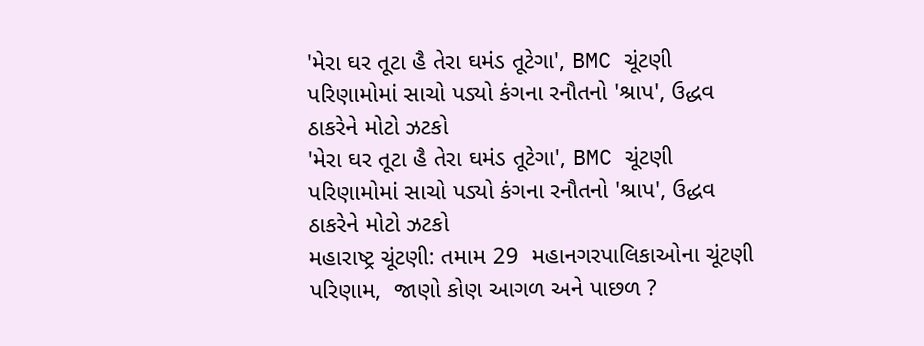'મેરા ઘર તૂટા હૈ તેરા ઘમંડ તૂટેગા', BMC ચૂંટણી પરિણામોમાં સાચો પડ્યો કંગના રનૌતનો 'શ્રાપ', ઉદ્ધવ ઠાકરેને મોટો ઝટકો
'મેરા ઘર તૂટા હૈ તેરા ઘમંડ તૂટેગા', BMC ચૂંટણી પરિણામોમાં સાચો પડ્યો કંગના રનૌતનો 'શ્રાપ', ઉદ્ધવ ઠાકરેને મોટો ઝટકો
મહારાષ્ટ્ર ચૂંટણી: તમામ 29  મહાનગરપાલિકાઓના ચૂંટણી પરિણામ,  જાણો કોણ આગળ અને પાછળ ?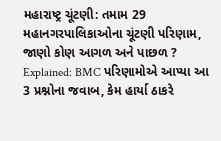મહારાષ્ટ્ર ચૂંટણી: તમામ 29  મહાનગરપાલિકાઓના ચૂંટણી પરિણામ,  જાણો કોણ આગળ અને પાછળ ?
Explained: BMC પરિણામોએ આપ્યા આ 3 પ્રશ્નોના જવાબ, કેમ હાર્યા ઠાકરે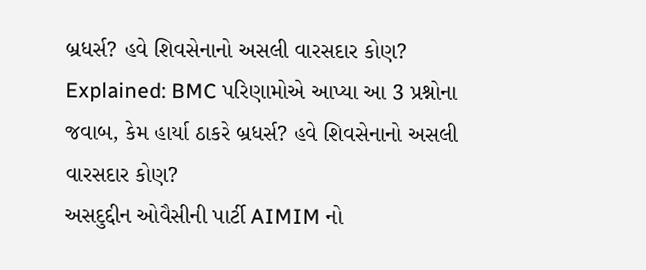બ્રધર્સ? હવે શિવસેનાનો અસલી વારસદાર કોણ?
Explained: BMC પરિણામોએ આપ્યા આ 3 પ્રશ્નોના જવાબ, કેમ હાર્યા ઠાકરે બ્રધર્સ? હવે શિવસેનાનો અસલી વારસદાર કોણ?
અસદુદ્દીન ઓવૈસીની પાર્ટી AIMIM નો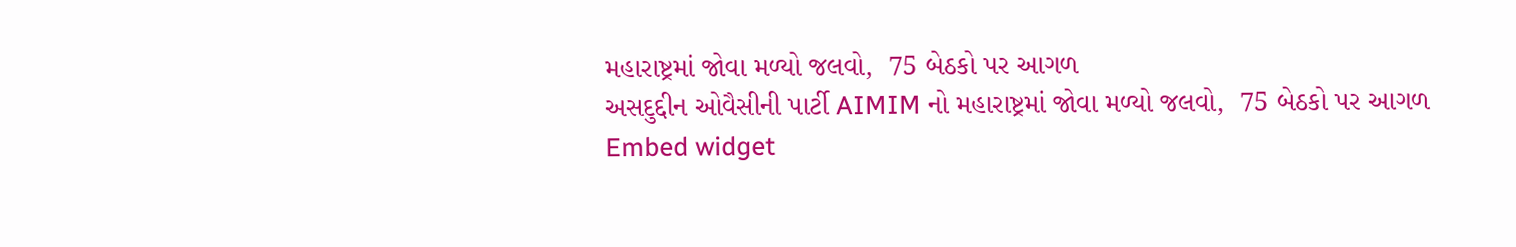મહારાષ્ટ્રમાં જોવા મળ્યો જલવો,  75 બેઠકો પર આગળ
અસદુદ્દીન ઓવૈસીની પાર્ટી AIMIM નો મહારાષ્ટ્રમાં જોવા મળ્યો જલવો,  75 બેઠકો પર આગળ
Embed widget